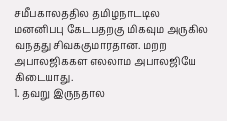சமீபகாலததில தமிழநாடடில மனனிபபு கேடபதறகு மிகவும அருகில வநதது சிவககுமாரதான. மறற அபாலஜிககள எலலாம அபாலஜியே கிடையாது.
1. தவறு இருநதால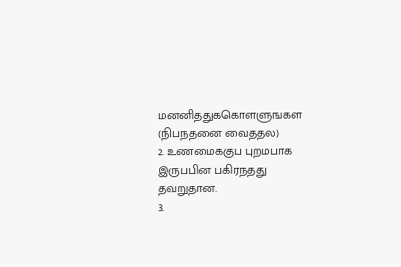மனனிததுககொளளுஙகள (நிபநதனை வைததல)
2. உணமைககுப புறமபாக இருபபின பகிரநதது தவறுதான.
3.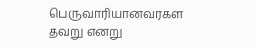பெருவாரியானவரகள தவறு எனறு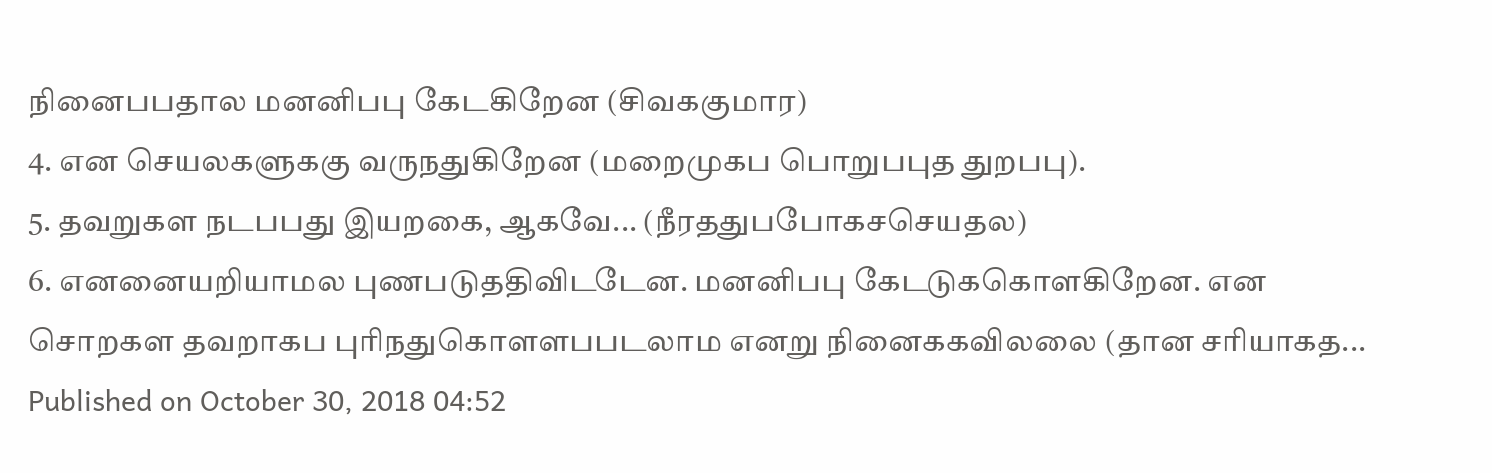நினைபபதால மனனிபபு கேடகிறேன (சிவககுமார)
4. என செயலகளுககு வருநதுகிறேன (மறைமுகப பொறுபபுத துறபபு).
5. தவறுகள நடபபது இயறகை, ஆகவே... (நீரததுபபோகசசெயதல)
6. எனனையறியாமல புணபடுததிவிடடேன. மனனிபபு கேடடுககொளகிறேன. என சொறகள தவறாகப புரிநதுகொளளபபடலாம எனறு நினைககவிலலை (தான சரியாகத...
Published on October 30, 2018 04:52